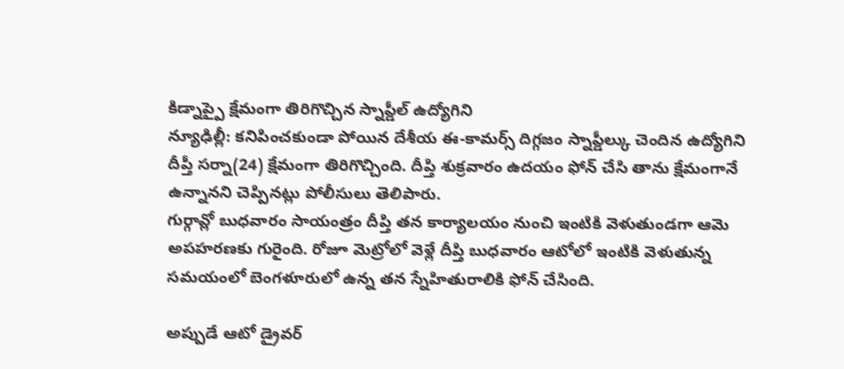కిడ్నాప్పై క్షేమంగా తిరిగొచ్చిన స్నాప్డీల్ ఉద్యోగిని
న్యూఢిల్లీ: కనిపించకుండా పోయిన దేశీయ ఈ-కామర్స్ దిగ్గజం స్నాప్డీల్కు చెందిన ఉద్యోగిని దీప్తీ సర్నా(24) క్షేమంగా తిరిగొచ్చింది. దీప్తి శుక్రవారం ఉదయం ఫోన్ చేసి తాను క్షేమంగానే ఉన్నానని చెప్పినట్లు పోలీసులు తెలిపారు.
గుర్గావ్లో బుధవారం సాయంత్రం దీప్తి తన కార్యాలయం నుంచి ఇంటికి వెళుతుండగా ఆమె అపహరణకు గురైంది. రోజూ మెట్రోలో వెళ్లే దీప్తి బుధవారం ఆటోలో ఇంటికి వెళుతున్న సమయంలో బెంగళూరులో ఉన్న తన స్నేహితురాలికి ఫోన్ చేసింది.

అప్పుడే ఆటో డ్రైవర్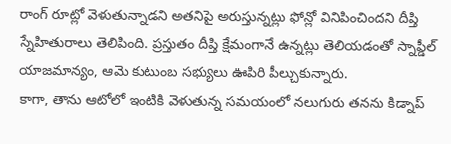రాంగ్ రూట్లో వెళుతున్నాడని అతనిపై అరుస్తున్నట్లు ఫోన్లో వినిపించిందని దీప్తి స్నేహితురాలు తెలిపింది. ప్రస్తుతం దీప్తి క్షేమంగానే ఉన్నట్లు తెలియడంతో స్నాప్డీల్ యాజమాన్యం, ఆమె కుటుంబ సభ్యులు ఊపిరి పీల్చుకున్నారు.
కాగా, తాను ఆటోలో ఇంటికి వెళుతున్న సమయంలో నలుగురు తనను కిడ్నాప్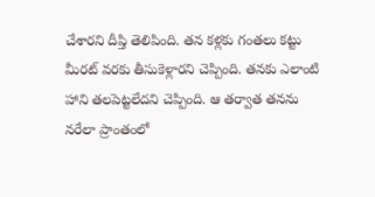చేశారని దీప్తి తెలిపింది. తన కళ్లకు గంతలు కట్టు మీరట్ వరకు తీసుకెళ్లారని చెప్పింది. తనకు ఎలాంటి హాని తలపెట్టలేదని చెప్పింది. ఆ తర్వాత తనను నరేలా ప్రాంతంలో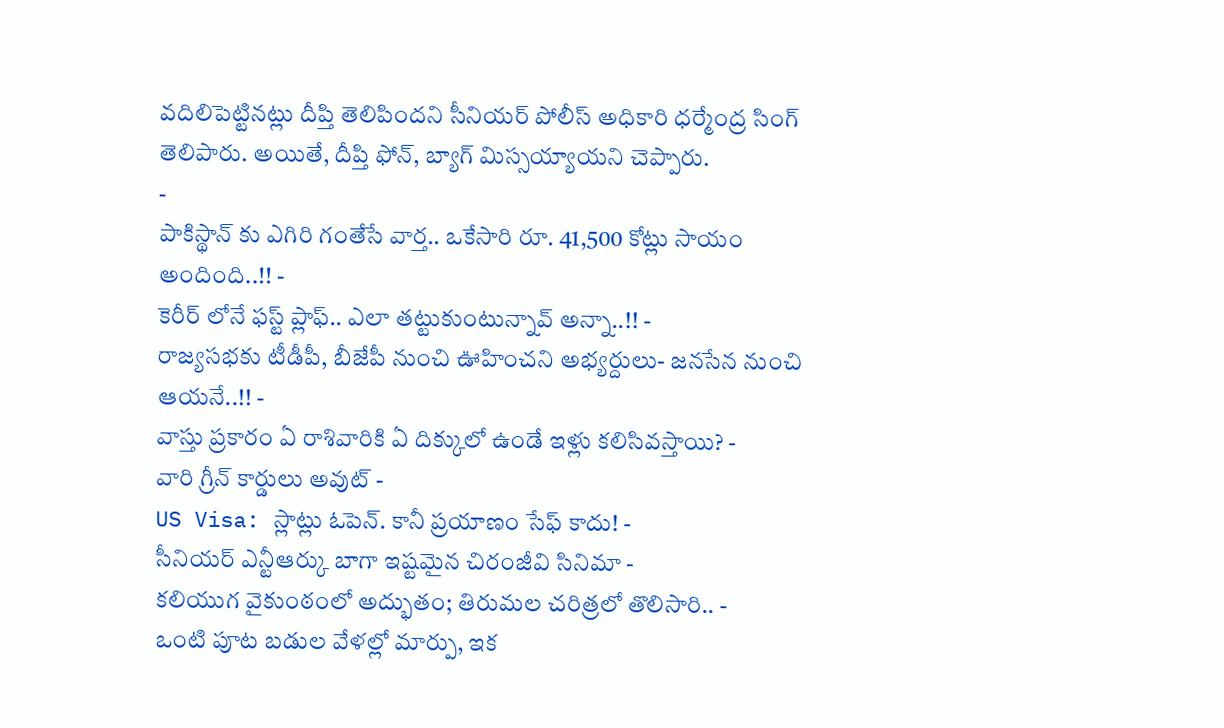వదిలిపెట్టినట్లు దీప్తి తెలిపిందని సీనియర్ పోలీస్ అధికారి ధర్మేంద్ర సింగ్ తెలిపారు. అయితే, దీప్తి ఫోన్, బ్యాగ్ మిస్సయ్యాయని చెప్పారు.
-
పాకిస్థాన్ కు ఎగిరి గంతేసే వార్త.. ఒకేసారి రూ. 41,500 కోట్లు సాయం అందింది..!! -
కెరీర్ లోనే ఫస్ట్ ప్లాఫ్.. ఎలా తట్టుకుంటున్నావ్ అన్నా..!! -
రాజ్యసభకు టీడీపీ, బీజేపీ నుంచి ఊహించని అభ్యర్దులు- జనసేన నుంచి ఆయనే..!! -
వాస్తు ప్రకారం ఏ రాశివారికి ఏ దిక్కులో ఉండే ఇళ్లు కలిసివస్తాయి? -
వారి గ్రీన్ కార్డులు అవుట్ -
US Visa: స్లాట్లు ఓపెన్. కానీ ప్రయాణం సేఫ్ కాదు! -
సీనియర్ ఎన్టీఆర్కు బాగా ఇష్టమైన చిరంజీవి సినిమా -
కలియుగ వైకుంఠంలో అద్భుతం; తిరుమల చరిత్రలో తొలిసారి.. -
ఒంటి పూట బడుల వేళల్లో మార్పు, ఇక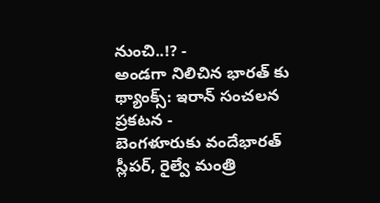నుంచి..!? -
అండగా నిలిచిన భారత్ కు థ్యాంక్స్: ఇరాన్ సంచలన ప్రకటన -
బెంగళూరుకు వందేభారత్ స్లీపర్, రైల్వే మంత్రి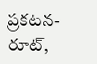ప్రకటన- రూట్,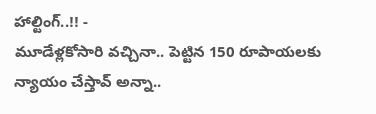హాల్టింగ్..!! -
మూడేళ్లకోసారి వచ్చినా.. పెట్టిన 150 రూపాయలకు న్యాయం చేస్తావ్ అన్నా..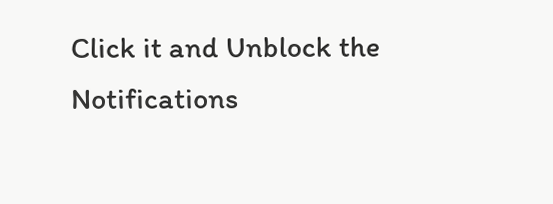Click it and Unblock the Notifications